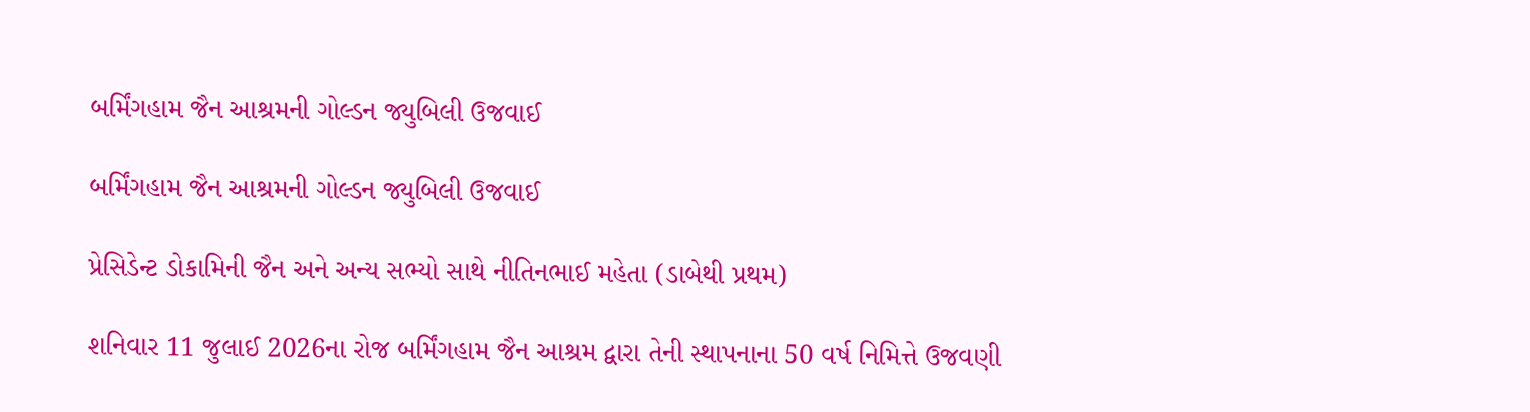બર્મિંગહામ જૈન આશ્રમની ગોલ્ડન જ્યુબિલી ઉજવાઈ

બર્મિંગહામ જૈન આશ્રમની ગોલ્ડન જ્યુબિલી ઉજવાઈ

પ્રેસિડેન્ટ ડોકામિની જૈન અને અન્ય સભ્યો સાથે નીતિનભાઈ મહેતા (ડાબેથી પ્રથમ)

શનિવાર 11 જુલાઈ 2026ના રોજ બર્મિંગહામ જૈન આશ્રમ દ્વારા તેની સ્થાપનાના 50 વર્ષ નિમિત્તે ઉજવણી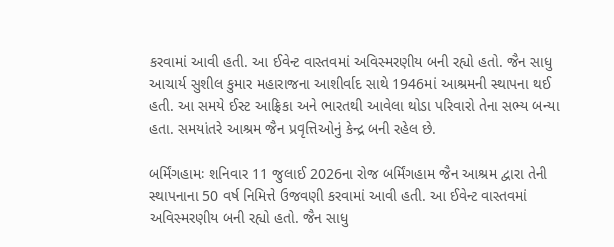કરવામાં આવી હતી. આ ઈવેન્ટ વાસ્તવમાં અવિસ્મરણીય બની રહ્યો હતો. જૈન સાધુ આચાર્ય સુશીલ કુમાર મહારાજના આશીર્વાદ સાથે 1946માં આશ્રમની સ્થાપના થઈ હતી. આ સમયે ઈસ્ટ આફ્રિકા અને ભારતથી આવેલા થોડા પરિવારો તેના સભ્ય બન્યા હતા. સમયાંતરે આશ્રમ જૈન પ્રવૃત્તિઓનું કેન્દ્ર બની રહેલ છે.

બર્મિંગહામઃ શનિવાર 11 જુલાઈ 2026ના રોજ બર્મિંગહામ જૈન આશ્રમ દ્વારા તેની સ્થાપનાના 50 વર્ષ નિમિત્તે ઉજવણી કરવામાં આવી હતી. આ ઈવેન્ટ વાસ્તવમાં અવિસ્મરણીય બની રહ્યો હતો. જૈન સાધુ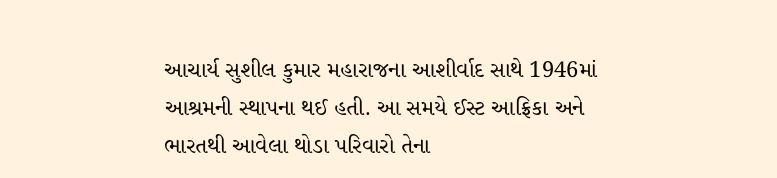આચાર્ય સુશીલ કુમાર મહારાજના આશીર્વાદ સાથે 1946માં આશ્રમની સ્થાપના થઈ હતી. આ સમયે ઈસ્ટ આફ્રિકા અને ભારતથી આવેલા થોડા પરિવારો તેના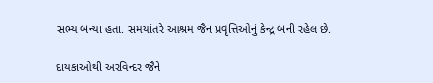સભ્ય બન્યા હતા. સમયાંતરે આશ્રમ જૈન પ્રવૃત્તિઓનું કેન્દ્ર બની રહેલ છે.

દાયકાઓથી અરવિન્દર જૈને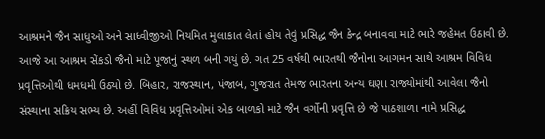આશ્રમને જૈન સાધુઓ અને સાધ્વીજીઓ નિયમિત મુલાકાત લેતાં હોય તેવું પ્રસિદ્ધ જૈન કેન્દ્ર બનાવવા માટે ભારે જહેમત ઉઠાવી છે. આજે આ આશ્રમ સેંકડો જૈનો માટે પૂજાનું સ્થળ બની ગયું છે. ગત 25 વર્ષથી ભારતથી જૈનોના આગમન સાથે આશ્રમ વિવિધ પ્રવૃત્તિઓથી ધમધમી ઉઠ્યો છે. બિહાર, રાજસ્થાન, પંજાબ, ગુજરાત તેમજ ભારતના અન્ય ઘણા રાજ્યોમાંથી આવેલા જૈનો સંસ્થાના સક્રિય સભ્ય છે. અહીં વિવિધ પ્રવૃત્તિઓમાં એક બાળકો માટે જૈન વર્ગોની પ્રવૃત્તિ છે જે પાઠશાળા નામે પ્રસિદ્ધ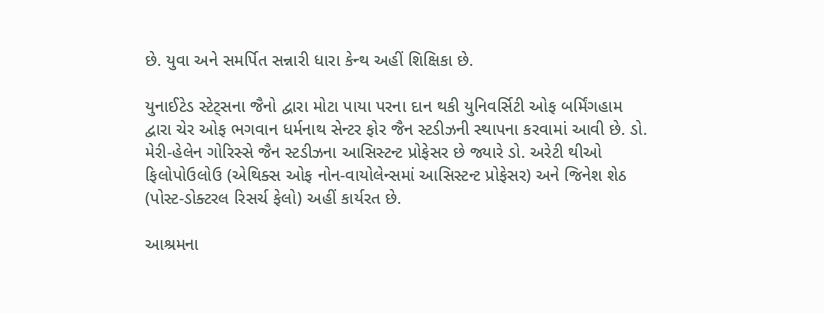છે. યુવા અને સમર્પિત સન્નારી ધારા કેન્થ અહીં શિક્ષિકા છે.

યુનાઈટેડ સ્ટેટ્સના જૈનો દ્વારા મોટા પાયા પરના દાન થકી યુનિવર્સિટી ઓફ બર્મિંગહામ દ્વારા ચેર ઓફ ભગવાન ધર્મનાથ સેન્ટર ફોર જૈન સ્ટડીઝની સ્થાપના કરવામાં આવી છે. ડો. મેરી-હેલેન ગોરિસ્સે જૈન સ્ટડીઝના આસિસ્ટન્ટ પ્રોફેસર છે જ્યારે ડો. અરેટી થીઓ ફિલોપોઉલોઉ (એથિક્સ ઓફ નોન-વાયોલેન્સમાં આસિસ્ટન્ટ પ્રોફેસર) અને જિનેશ શેઠ (પોસ્ટ-ડોક્ટરલ રિસર્ચ ફેલો) અહીં કાર્યરત છે.

આશ્રમના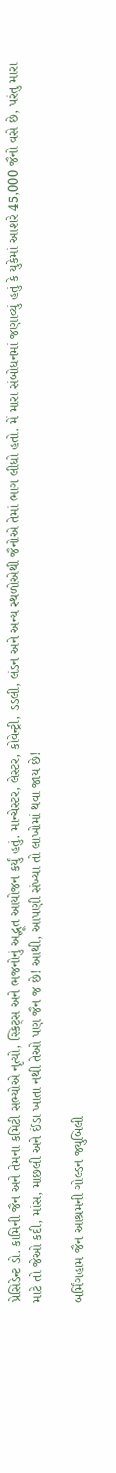પ્રેસિડેન્ટ ડો. કામિની જૈન અને તેમના કમિટી સભ્યોએ નૃત્યો, સ્કિટ્સ અને ભજનોનું અદ્ભૂત આયોજન કર્યું હતું. માન્ચેસ્ટર, લેસ્ટર, કોવેન્ટ્રી, ડડલી, લંડન અને અન્ય સ્થળોએથી જૈનોએ તેમાં ભાગ લીધો હતો. મેં મારા સંબોધનમાં જણાવ્યું હતું કે યુકેમાં આશરે 45,000 જૈનો વસે છે, પરંતુ મારા માટે તો જેઓ કદી, માંસ, માછલી અને ઈંડા ખાતા નથી તેઓ પણ જૈન જ છે! આથી, આપણી સંખ્યા તો લાખોમાં થવા જાય છે!

બર્મિંગહામ જૈન આશ્રમની ગોલ્ડન જ્યુબિલી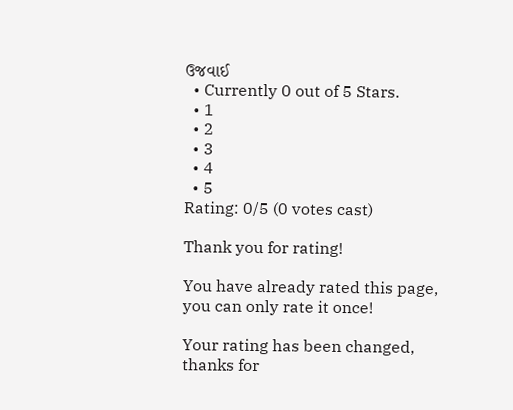ઉજવાઈ
  • Currently 0 out of 5 Stars.
  • 1
  • 2
  • 3
  • 4
  • 5
Rating: 0/5 (0 votes cast)

Thank you for rating!

You have already rated this page, you can only rate it once!

Your rating has been changed, thanks for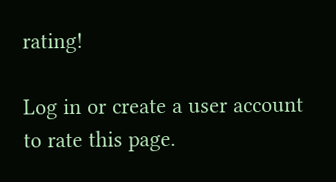rating!

Log in or create a user account to rate this page.